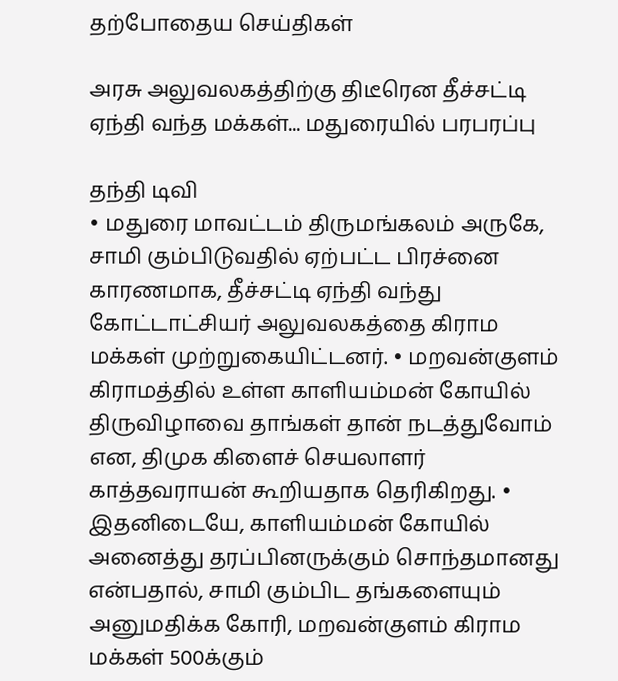தற்போதைய செய்திகள்

அரசு அலுவலகத்திற்கு திடீரென தீச்சட்டி ஏந்தி வந்த மக்கள்... மதுரையில் பரபரப்பு

தந்தி டிவி
• மதுரை மாவட்டம் திருமங்கலம் அருகே, சாமி கும்பிடுவதில் ஏற்பட்ட பிரச்னை காரணமாக, தீச்சட்டி ஏந்தி வந்து கோட்டாட்சியர் அலுவலகத்தை கிராம மக்கள் முற்றுகையிட்டனர். • மறவன்குளம் கிராமத்தில் உள்ள காளியம்மன் கோயில் திருவிழாவை தாங்கள் தான் நடத்துவோம் என, திமுக கிளைச் செயலாளர் காத்தவராயன் கூறியதாக தெரிகிறது. • இதனிடையே, காளியம்மன் கோயில் அனைத்து தரப்பினருக்கும் சொந்தமானது என்பதால், சாமி கும்பிட தங்களையும் அனுமதிக்க கோரி, மறவன்குளம் கிராம மக்கள் 500க்கும்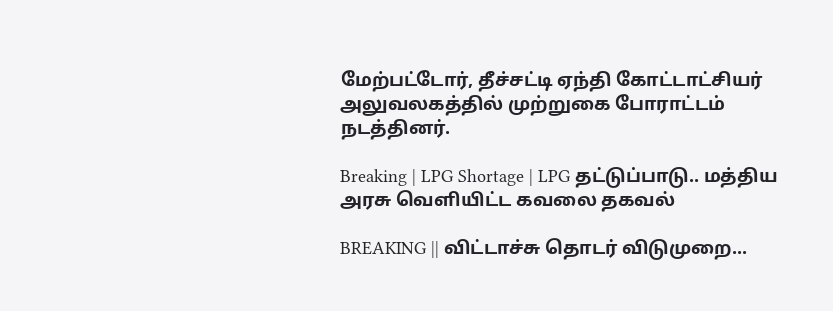மேற்பட்டோர், தீச்சட்டி ஏந்தி கோட்டாட்சியர் அலுவலகத்தில் முற்றுகை போராட்டம் நடத்தினர்.

Breaking | LPG Shortage | LPG தட்டுப்பாடு.. மத்திய அரசு வெளியிட்ட கவலை தகவல்

BREAKING || விட்டாச்சு தொடர் விடுமுறை...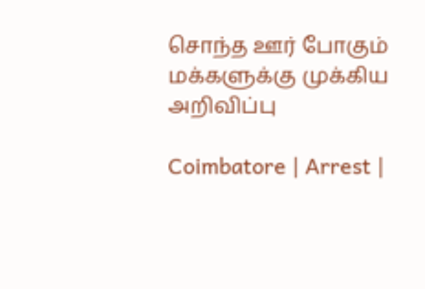சொந்த ஊர் போகும் மக்களுக்கு முக்கிய அறிவிப்பு

Coimbatore | Arrest |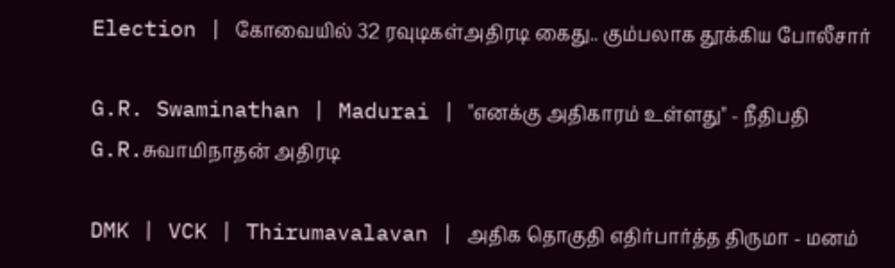Election | கோவையில் 32 ரவுடிகள்அதிரடி கைது.. கும்பலாக தூக்கிய போலீசார்

G.R. Swaminathan | Madurai | "எனக்கு அதிகாரம் உள்ளது" - நீதிபதி G.R.சுவாமிநாதன் அதிரடி

DMK | VCK | Thirumavalavan | அதிக தொகுதி எதிர்பார்த்த திருமா - மனம்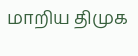மாறிய திமுக